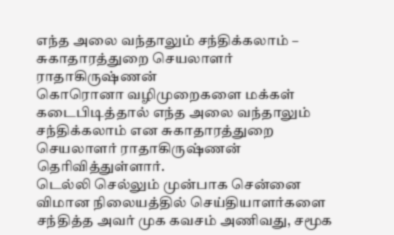எந்த அலை வந்தாலும் சந்திக்கலாம் – சுகாதாரத்துறை செயலாளர் ராதாகிருஷ்ணன்
கொரொனா வழிமுறைகளை மக்கள் கடைபிடித்தால் எந்த அலை வந்தாலும் சந்திக்கலாம் என சுகாதாரத்துறை செயலாளர் ராதாகிருஷ்ணன் தெரிவித்துள்ளார்.
டெல்லி செல்லும் முன்பாக சென்னை விமான நிலையத்தில் செய்தியாளர்களை சந்தித்த அவர் முக கவசம் அணிவது, சமூக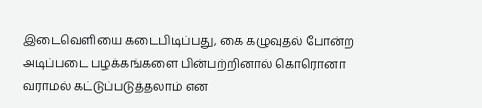இடைவெளியை கடைபிடிப்பது, கை கழுவுதல் போன்ற அடிப்படை பழக்கங்களை பின்பற்றினால் கொரொனா வராமல் கட்டுப்படுத்தலாம் என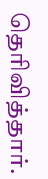தெரிவித்தார்.